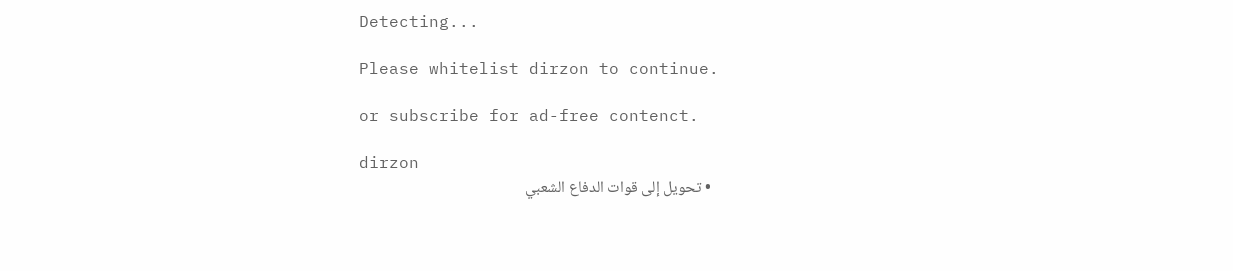Detecting...

Please whitelist dirzon to continue.

or subscribe for ad-free contenct.

dirzon
  • تحويل إلى قوات الدفاع الشعبي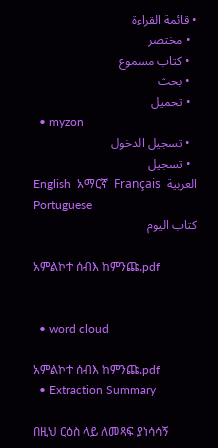• قائمة القراءة
  • مختصر
  • كتاب مسموع
  • بحث
  • تحميل
  • myzon
  • تسجيل الدخول
  • تسجيل
English  አማርኛ  Français  العربية  Portuguese
كتاب اليوم

አምልኮተ ሰብእ ከምንጩ.pdf


  • word cloud

አምልኮተ ሰብእ ከምንጩ.pdf
  • Extraction Summary

በዚህ ርዕስ ላይ ለመጻፍ ያነሳሳኝ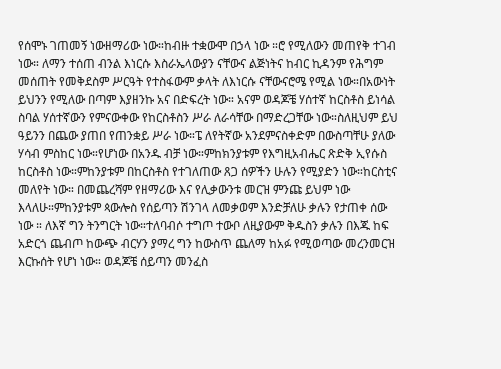የሰሞኑ ገጠመኝ ነውዘማሪው ነው።ከብዙ ተቋውሞ በኃላ ነው ።ሮ የሚለውን መጠየቅ ተገብ ነው። ለማን ተሰጠ ብንል እነርሱ እስራኤላውያን ናቸውና ልጅነትና ከብር ኪዳንም የሕግም መሰጠት የመቅደስም ሥርዓት የተስፋውም ቃላት ለእነርሱ ናቸውናሮሜ የሚል ነው።በአውነት ይህንን የሚለው በጣም እያዘንኩ አና በድፍረት ነው። አናም ወዳጆቼ ሃሰተኛ ከርስቶስ ይነሳል ስባል ሃሰተኛውን የምናውቀው የከርስቶስን ሥራ ለራሳቸው በማድረጋቸው ነው።ስለዚህም ይህ ዓይንን በጨው ያጠበ የጠንቋይ ሥራ ነው።ፔ ለየትኛው አንደምናስቀድም በውስጣቸሁ ያለው ሃሳብ ምስከር ነው።የሆነው በአንዱ ብቻ ነው።ምከክንያቱም የእግዚአብሔር ጽድቅ ኢየሱስ ከርስቶስ ነው።ምከንያቱም በከርስቶስ የተገለጠው ጸጋ ሰዎችን ሁሉን የሚያድን ነው።ከርስቲና መለየት ነው። በመጨረሻም የዘማሪው እና የሊቃውንቱ መርዝ ምንጩ ይህም ነው እላለሁ።ምከንያቱም ጳውሎስ የሰይጣን ሽንገላ ለመቃወም እንድቻለሁ ቃሉን የታጠቀ ሰው ነው ። ለእኛ ግን ትንግርት ነው።ተለባብሶ ተግጦ ተውቦ ለዚያውም ቅዱስን ቃሉን በእጁ ከፍ አድርጎ ጨብጦ ከውጭ ብርሃን ያማረ ግን ከውስጥ ጨለማ ከአፉ የሚወጣው መረንመርዝ እርኩሰት የሆነ ነው። ወዳጆቼ ሰይጣን መንፈስ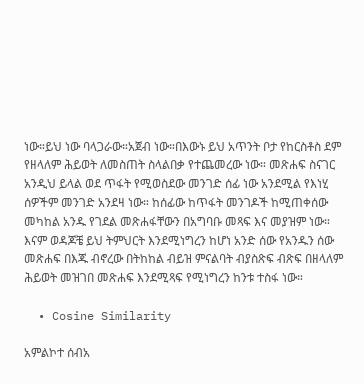ነው።ይህ ነው ባላጋራው።አጀብ ነው።በእውኑ ይህ አጥንት ቦታ የከርስቶስ ደም የዘላለም ሕይወት ለመስጠት ስላልበቃ የተጨመረው ነው። መጽሐፍ ስናገር አንዲህ ይላል ወደ ጥፋት የሚወስደው መንገድ ሰፊ ነው አንደሚል የእነሂ ሰዎችም መንገድ አንደዛ ነው። ከሰፊው ከጥፋት መንገዶች ከሚጠቀሰው መካከል አንዱ የገደል መጽሐፋቸውን በአግባቡ መጻፍ እና መያዝም ነው። እናም ወዳጆቼ ይህ ትምህርት እንደሚነግረን ከሆነ አንድ ሰው የአንዱን ሰው መጽሐፍ በእጁ ብኖረው በትከከል ብይዝ ምናልባት ብያስጽፍ ብጽፍ በዘላለም ሕይወት መዝገበ መጽሐፍ እንደሚጻፍ የሚነግረን ከንቱ ተስፋ ነው።

  • Cosine Similarity

አምልኮተ ሰብአ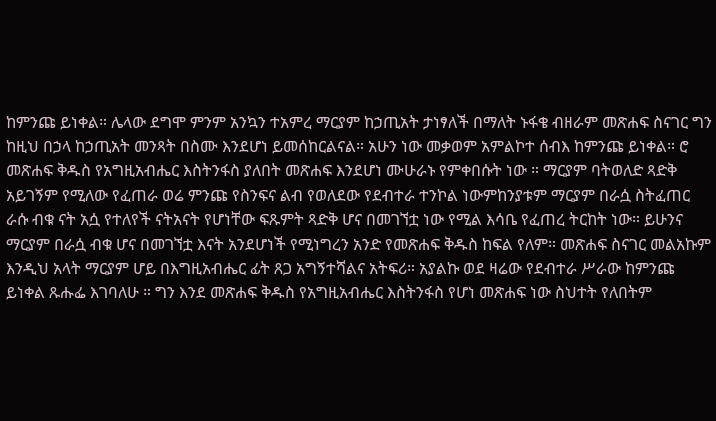ከምንጩ ይነቀል። ሌላው ደግሞ ምንም አንኳን ተአምረ ማርያም ከኃጢአት ታነፃለች በማለት ኑፋቄ ብዘራም መጽሐፍ ስናገር ግን ከዚህ በኃላ ከኃጢአት መንጻት በስሙ እንደሆነ ይመሰከርልናል። አሁን ነው መቃወም አምልኮተ ሰብእ ከምንጩ ይነቀል። ሮ መጽሐፍ ቅዱስ የአግዚአብሔር እስትንፋስ ያለበት መጽሐፍ እንደሆነ ሙሁራኑ የምቀበሱት ነው ። ማርያም ባትወለድ ጻድቅ አይገኝም የሚለው የፈጠራ ወሬ ምንጩ የስንፍና ልብ የወለደው የደብተራ ተንኮል ነውምከንያቱም ማርያም በራሷ ስትፈጠር ራሱ ብቁ ናት አሷ የተለየች ናትአናት የሆነቸው ፍጹምት ጻድቅ ሆና በመገኘቷ ነው የሚል እሳቤ የፈጠረ ትርከት ነው። ይሁንና ማርያም በራሷ ብቁ ሆና በመገኘቷ እናት አንደሆነች የሚነግረን አንድ የመጽሐፍ ቅዱስ ከፍል የለም። መጽሐፍ ስናገር መልአኩም እንዲህ አላት ማርያም ሆይ በእግዚአብሔር ፊት ጸጋ አግኝተሻልና አትፍሪ። አያልኩ ወደ ዛሬው የደብተራ ሥራው ከምንጩ ይነቀል ጹሑፌ እገባለሁ ። ግን እንደ መጽሐፍ ቅዱስ የአግዚአብሔር እስትንፋስ የሆነ መጽሐፍ ነው ስህተት የለበትም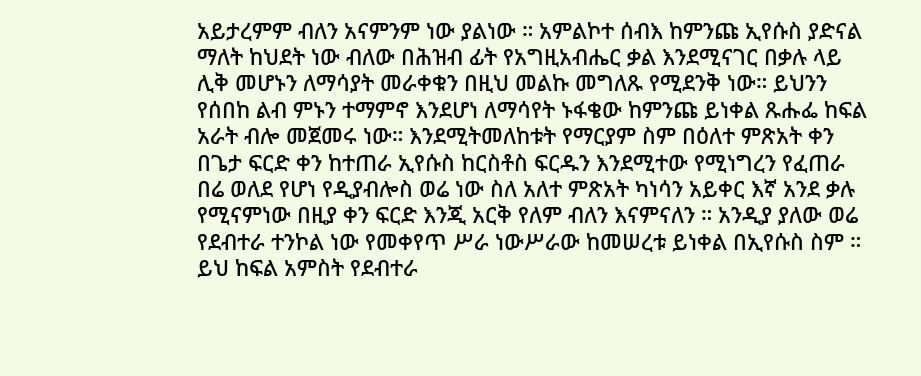አይታረምም ብለን አናምንም ነው ያልነው ። አምልኮተ ሰብእ ከምንጩ ኢየሱስ ያድናል ማለት ከህደት ነው ብለው በሕዝብ ፊት የአግዚአብሔር ቃል እንደሚናገር በቃሉ ላይ ሊቅ መሆኑን ለማሳያት መራቀቁን በዚህ መልኩ መግለጹ የሚደንቅ ነው። ይህንን የሰበከ ልብ ምኑን ተማምኖ እንደሆነ ለማሳየት ኑፋቄው ከምንጩ ይነቀል ጹሑፌ ከፍል አራት ብሎ መጀመሩ ነው። እንደሚትመለከቱት የማርያም ስም በዕለተ ምጽአት ቀን በጌታ ፍርድ ቀን ከተጠራ ኢየሱስ ከርስቶስ ፍርዱን እንደሚተው የሚነግረን የፈጠራ በሬ ወለደ የሆነ የዲያብሎስ ወሬ ነው ስለ አለተ ምጽአት ካነሳን አይቀር እኛ አንደ ቃሉ የሚናምነው በዚያ ቀን ፍርድ እንጂ አርቅ የለም ብለን እናምናለን ። አንዲያ ያለው ወሬ የደብተራ ተንኮል ነው የመቀየጥ ሥራ ነውሥራው ከመሠረቱ ይነቀል በኢየሱስ ስም ። ይህ ከፍል አምስት የደብተራ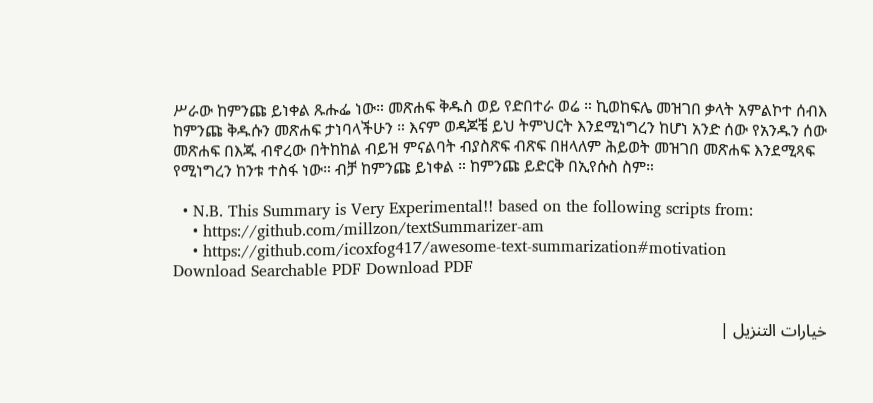ሥራው ከምንጩ ይነቀል ጹሑፌ ነው። መጽሐፍ ቅዱስ ወይ የድበተራ ወሬ ። ኪወከፍሌ መዝገበ ቃላት አምልኮተ ሰብእ ከምንጩ ቅዱሱን መጽሐፍ ታነባላችሁን ። እናም ወዳጆቼ ይህ ትምህርት እንደሚነግረን ከሆነ አንድ ሰው የአንዱን ሰው መጽሐፍ በእጁ ብኖረው በትከከል ብይዝ ምናልባት ብያስጽፍ ብጽፍ በዘላለም ሕይወት መዝገበ መጽሐፍ እንደሚጻፍ የሚነግረን ከንቱ ተስፋ ነው። ብቻ ከምንጩ ይነቀል ። ከምንጩ ይድርቅ በኢየሱስ ስም።

  • N.B. This Summary is Very Experimental!! based on the following scripts from:
    • https://github.com/millzon/textSummarizer-am
    • https://github.com/icoxfog417/awesome-text-summarization#motivation
Download Searchable PDF Download PDF


خيارات التنزيل |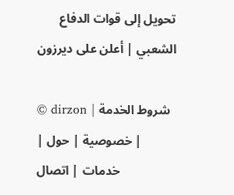تحويل إلى قوات الدفاع الشعبي | أعلن على ديرزون

© dirzon | شروط الخدمة | خصوصية | حول | خدمات | اتصال